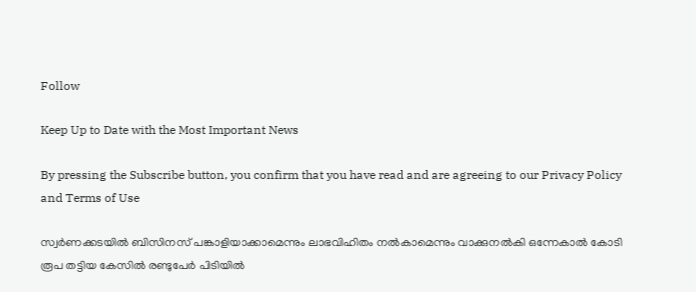Follow

Keep Up to Date with the Most Important News

By pressing the Subscribe button, you confirm that you have read and are agreeing to our Privacy Policy and Terms of Use

സ്വർണക്കടയിൽ ബിസിനസ്‌ പങ്കാളിയാക്കാമെന്നും ലാഭവിഹിതം നൽകാമെന്നും വാക്കുനൽകി ഒന്നേകാൽ കോടി രൂപ തട്ടിയ കേസിൽ രണ്ടുപേർ പിടിയിൽ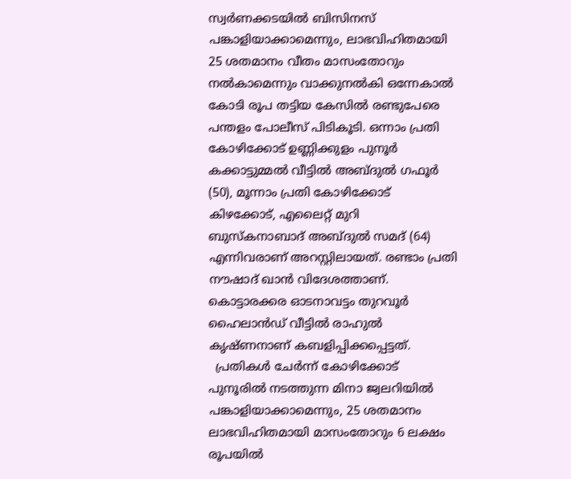സ്വർണക്കടയിൽ ബിസിനസ്‌ പങ്കാളിയാക്കാമെന്നും, ലാഭവിഹിതമായി 25 ശതമാനം വീതം മാസംതോറും നൽകാമെന്നും വാക്കുനൽകി ഒന്നേകാൽ കോടി രൂപ തട്ടിയ കേസിൽ രണ്ടുപേരെ പന്തളം പോലീസ് പിടികൂടി. ഒന്നാം പ്രതി കോഴിക്കോട് ഉണ്ണിക്കുളം പുനൂർ കക്കാട്ടുമ്മൽ വീട്ടിൽ അബ്ദുൽ ഗഫൂർ (50), മൂന്നാം പ്രതി കോഴിക്കോട് കിഴക്കോട്, എലൈറ്റ് മുറി ബുസ്കനാബാദ് അബ്ദുൽ സമദ് (64) എന്നിവരാണ് അറസ്റ്റിലായത്. രണ്ടാം പ്രതി നൗഷാദ് ഖാൻ വിദേശത്താണ്. കൊട്ടാരക്കര ഓടനാവട്ടം തുറവൂർ ഹൈലാൻഡ് വീട്ടിൽ രാഹുൽ കൃഷ്ണനാണ് കബളിപ്പിക്കപ്പെട്ടത്.
  പ്രതികൾ ചേർന്ന് കോഴിക്കോട് പുനൂരിൽ നടത്തുന്ന മിനാ ജ്വലറിയിൽ പങ്കാളിയാക്കാമെന്നും, 25 ശതമാനം ലാഭവിഹിതമായി മാസംതോറും 6 ലക്ഷം രൂപയിൽ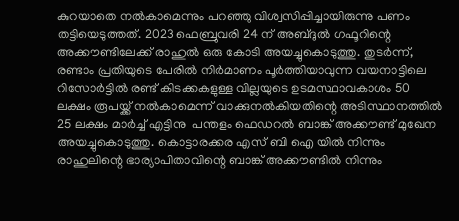കുറയാതെ നൽകാമെന്നും പറഞ്ഞു വിശ്വസിപ്പിച്ചായിരുന്നു പണം തട്ടിയെടുത്തത്. 2023 ഫെബ്രുവരി 24 ന് അബ്ദുൽ ഗഫൂറിന്റെ അക്കൗണ്ടിലേക്ക് രാഹുൽ ഒരു കോടി അയച്ചുകൊടുത്തു. തുടർന്ന്, രണ്ടാം പ്രതിയുടെ പേരിൽ നിർമാണം പൂർത്തിയാവുന്ന വയനാട്ടിലെ റിസോർട്ടിൽ രണ്ട് കിടക്കകളുള്ള വില്ലയുടെ ഉടമസ്ഥാവകാശം 50 ലക്ഷം രൂപയ്ക്ക് നൽകാമെന്ന് വാക്കുനൽകിയതിന്റെ അടിസ്ഥാനത്തിൽ 25 ലക്ഷം മാർച്ച്‌ എട്ടിനു  പന്തളം ഫെഡറൽ ബാങ്ക് അക്കൗണ്ട് മുഖേന അയച്ചുകൊടുത്തു. കൊട്ടാരക്കര എസ് ബി ഐ യിൽ നിന്നും രാഹുലിന്റെ ഭാര്യാപിതാവിന്റെ ബാങ്ക് അക്കൗണ്ടിൽ നിന്നും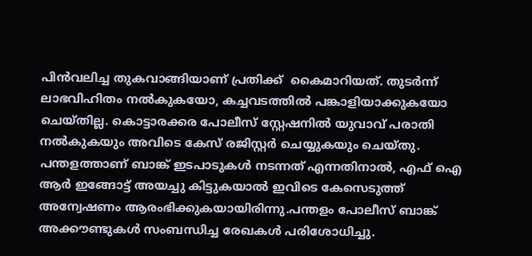പിൻവലിച്ച തുകവാങ്ങിയാണ് പ്രതിക്ക്  കൈമാറിയത്. തുടർന്ന് ലാഭവിഹിതം നൽകുകയോ, കച്ചവടത്തിൽ പങ്കാളിയാക്കുകയോ ചെയ്തില്ല. കൊട്ടാരക്കര പോലീസ് സ്റ്റേഷനിൽ യുവാവ് പരാതി നൽകുകയും അവിടെ കേസ് രജിസ്റ്റർ ചെയ്യുകയും ചെയ്തു. പന്തളത്താണ് ബാങ്ക് ഇടപാടുകൾ നടന്നത് എന്നതിനാൽ, എഫ് ഐ ആർ ഇങ്ങോട്ട് അയച്ചു കിട്ടുകയാൽ ഇവിടെ കേസെടുത്ത് അന്വേഷണം ആരംഭിക്കുകയായിരിന്നു.പന്തളം പോലീസ് ബാങ്ക് അക്കൗണ്ടുകൾ സംബന്ധിച്ച രേഖകൾ പരിശോധിച്ചു.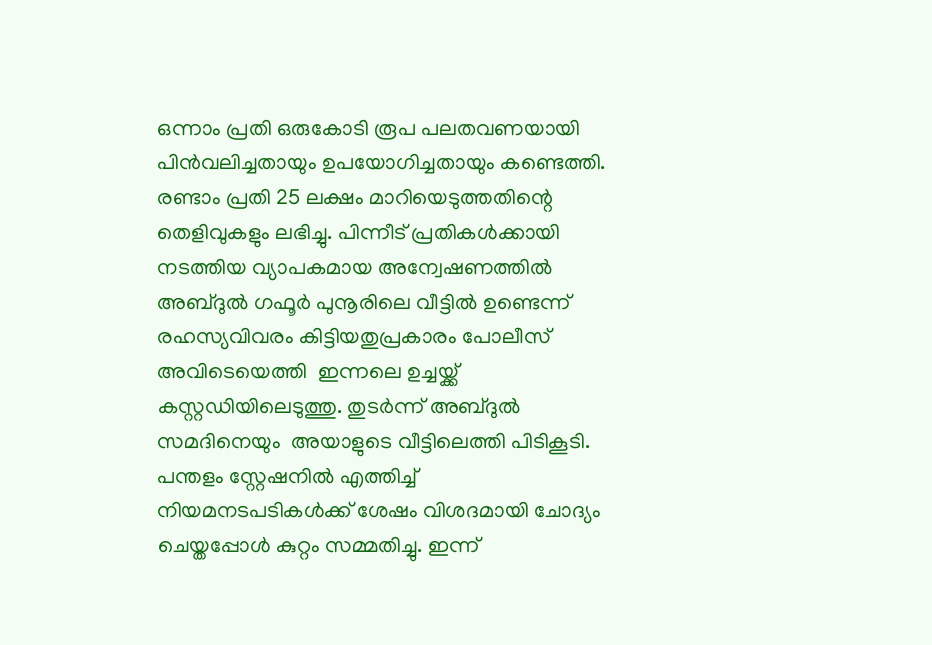ഒന്നാം പ്രതി ഒരുകോടി രൂപ പലതവണയായി പിൻവലിച്ചതായും ഉപയോഗിച്ചതായും കണ്ടെത്തി. രണ്ടാം പ്രതി 25 ലക്ഷം മാറിയെടുത്തതിന്റെ തെളിവുകളും ലഭിച്ചു. പിന്നീട് പ്രതികൾക്കായി നടത്തിയ വ്യാപകമായ അന്വേഷണത്തിൽ അബ്ദുൽ ഗഫൂർ പുനൂരിലെ വീട്ടിൽ ഉണ്ടെന്ന് രഹസ്യവിവരം കിട്ടിയതുപ്രകാരം പോലീസ് അവിടെയെത്തി  ഇന്നലെ ഉച്ചയ്ക്ക് കസ്റ്റഡിയിലെടുത്തു. തുടർന്ന് അബ്ദുൽ സമദിനെയും  അയാളുടെ വീട്ടിലെത്തി പിടികൂടി. പന്തളം സ്റ്റേഷനിൽ എത്തിച്ച്  നിയമനടപടികൾക്ക് ശേഷം വിശദമായി ചോദ്യം ചെയ്തപ്പോൾ കുറ്റം സമ്മതിച്ചു. ഇന്ന്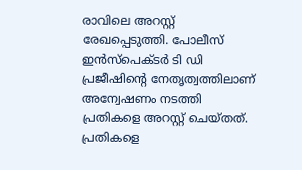രാവിലെ അറസ്റ്റ് രേഖപ്പെടുത്തി. പോലീസ് ഇൻസ്‌പെക്ടർ ടി ഡി പ്രജീഷിന്റെ നേതൃത്വത്തിലാണ് അന്വേഷണം നടത്തി പ്രതികളെ അറസ്റ്റ് ചെയ്തത്. പ്രതികളെ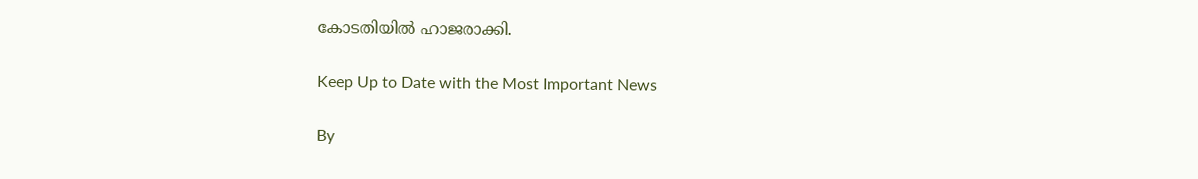കോടതിയിൽ ഹാജരാക്കി.

Keep Up to Date with the Most Important News

By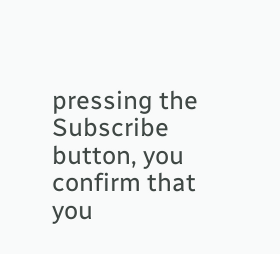pressing the Subscribe button, you confirm that you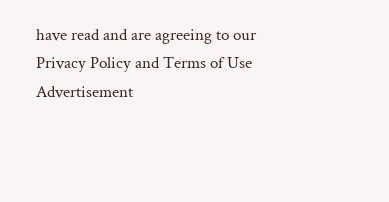have read and are agreeing to our Privacy Policy and Terms of Use
Advertisement